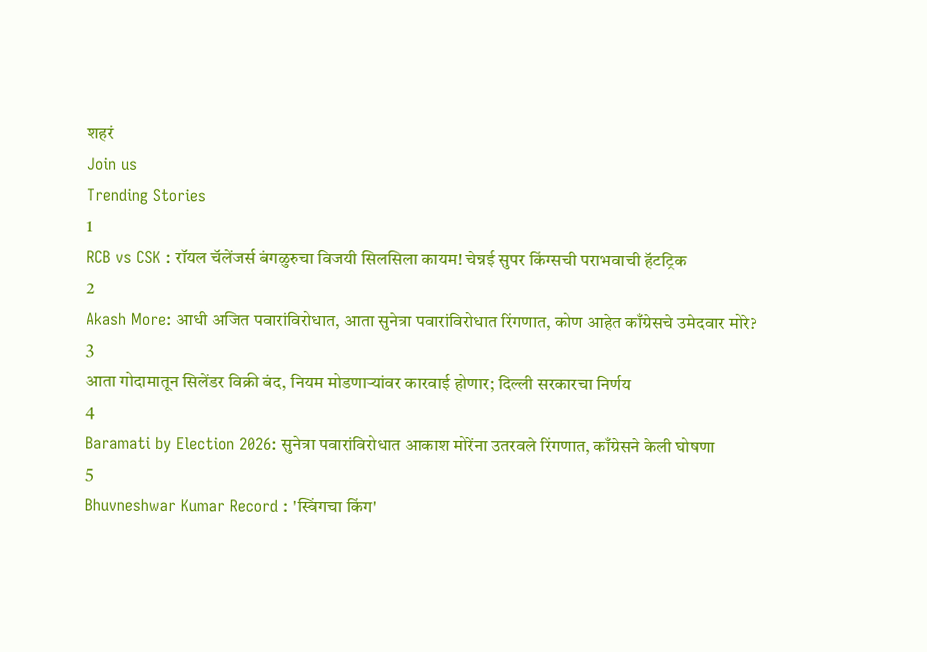शहरं
Join us
Trending Stories
1
RCB vs CSK : रॉयल चॅलेंजर्स बंगळुरुचा विजयी सिलसिला कायम! चेन्नई सुपर किंग्सची पराभवाची हॅटट्रिक
2
Akash More: आधी अजित पवारांविरोधात, आता सुनेत्रा पवारांविरोधात रिंगणात, कोण आहेत काँग्रेसचे उमेदवार मोरे?
3
आता गोदामातून सिलेंडर विक्री बंद, नियम मोडणाऱ्यांवर कारवाई होणार; दिल्ली सरकारचा निर्णय
4
Baramati by Election 2026: सुनेत्रा पवारांविरोधात आकाश मोरेंना उतरवले रिंगणात, काँग्रेसने केली घोषणा
5
Bhuvneshwar Kumar Record : 'स्विंगचा किंग'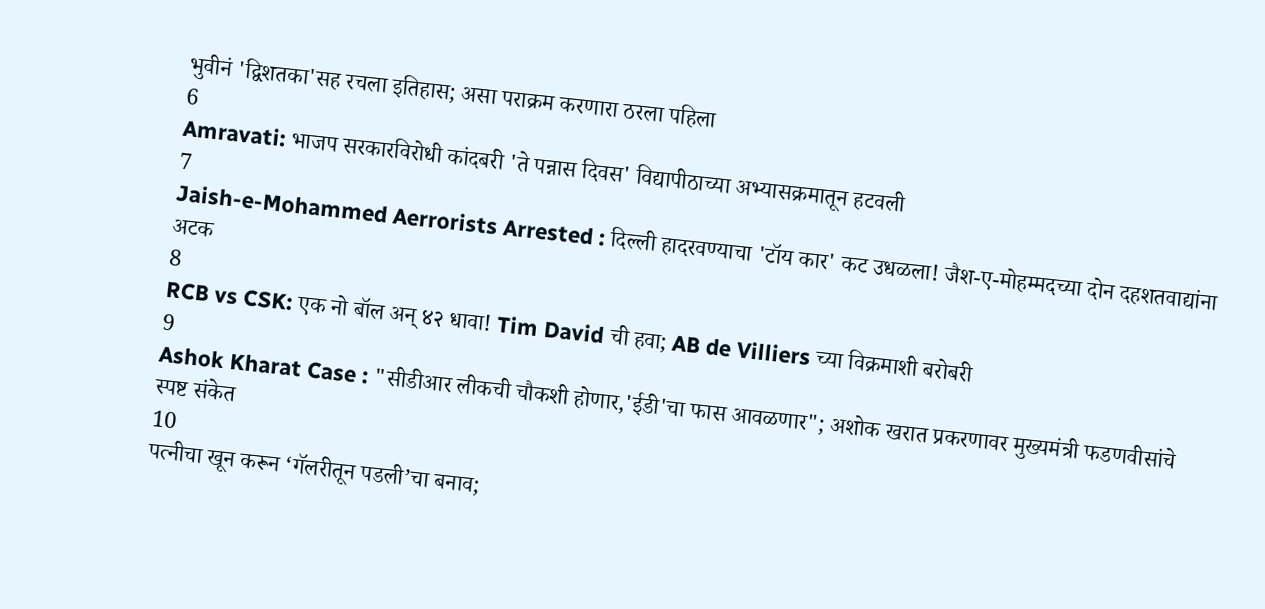भुवीनं 'द्विशतका'सह रचला इतिहास; असा पराक्रम करणारा ठरला पहिला
6
Amravati: भाजप सरकारविरोधी कांदबरी 'ते पन्नास दिवस' विद्यापीठाच्या अभ्यासक्रमातून हटवली
7
Jaish-e-Mohammed Aerrorists Arrested : दिल्ली हादरवण्याचा 'टॉय कार' कट उधळला! जैश-ए-मोहम्मदच्या दोन दहशतवाद्यांना अटक
8
RCB vs CSK: एक नो बॉल अन् ४२ धावा! Tim David ची हवा; AB de Villiers च्या विक्रमाशी बरोबरी
9
Ashok Kharat Case : "सीडीआर लीकची चौकशी होणार,'ईडी'चा फास आवळणार"; अशोक खरात प्रकरणावर मुख्यमंत्री फडणवीसांचे स्पष्ट संकेत
10
पत्नीचा खून करून ‘गॅलरीतून पडली’चा बनाव;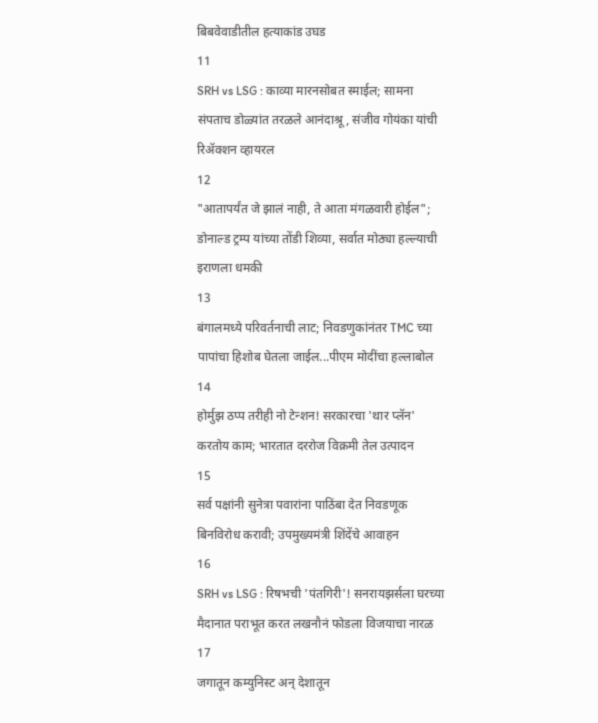बिबवेवाडीतील हत्याकांड उघड
11
SRH vs LSG : काव्या मारनसोबत स्माईल; सामना संपताच डोळ्यांत तरळले आनंदाश्रू, संजीव गोयंका यांची रिॲक्शन व्हायरल
12
"आतापर्यंत जे झालं नाही, ते आता मंगळवारी होईल"; डोनाल्ड ट्रम्प यांच्या तोंडी शिव्या, सर्वात मोठ्या हल्ल्याची इराणला धमकी
13
बंगालमध्ये परिवर्तनाची लाट; निवडणुकांनंतर TMC च्या पापांचा हिशोब घेतला जाईल...पीएम मोदींचा हल्लाबोल
14
होर्मुझ ठप्प तरीही नो टेन्शन! सरकारचा 'थार प्लॅन' करतोय काम; भारतात दररोज विक्रमी तेल उत्पादन
15
सर्व पक्षांनी सुनेत्रा पवारांना पाठिंबा देत निवडणूक बिनविरोध करावी; उपमुख्यमंत्री शिंदेंचे आवाहन
16
SRH vs LSG : रिषभची 'पंतगिरी'! सनरायझर्सला घरच्या मैदानात पराभूत करत लखनौनं फोडला विजयाचा नारळ
17
जगातून कम्युनिस्ट अन् देशातून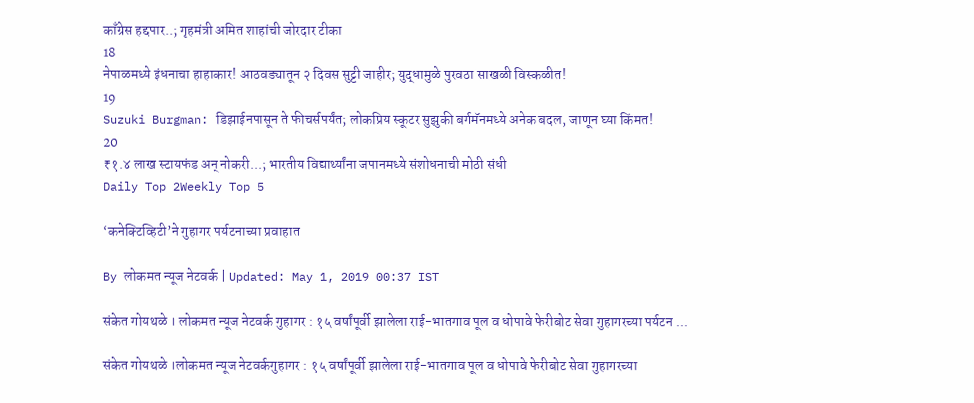काँग्रेस हद्दपार..; गृहमंत्री अमित शाहांची जोरदार टीका
18
नेपाळमध्ये इंधनाचा हाहाकार! आठवड्यातून २ दिवस सुट्टी जाहीर; युद्धामुळे पुरवठा साखळी विस्कळीत!
19
Suzuki Burgman: डिझाईनपासून ते फीचर्सपर्यंत; लोकप्रिय स्कूटर सुझुकी बर्गमॅनमध्ये अनेक बदल, जाणून घ्या किंमत!
20
₹१.४ लाख स्टायफंड अन् नोकरी...; भारतीय विद्यार्थ्यांना जपानमध्ये संशोधनाची मोठी संधी
Daily Top 2Weekly Top 5

‘कनेक्टिव्हिटी’ने गुहागर पर्यटनाच्या प्रवाहात

By लोकमत न्यूज नेटवर्क | Updated: May 1, 2019 00:37 IST

संकेत गोयथळे । लोकमत न्यूज नेटवर्क गुहागर : १५ वर्षांपूर्वी झालेला राई-भातगाव पूल व धोपावे फेरीबोट सेवा गुहागरच्या पर्यटन ...

संकेत गोयथळे ।लोकमत न्यूज नेटवर्कगुहागर : १५ वर्षांपूर्वी झालेला राई-भातगाव पूल व धोपावे फेरीबोट सेवा गुहागरच्या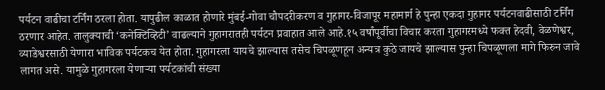पर्यटन वाढीचा टर्निंग ठरला होता. यापुढील काळात होणारे मुंबई-गोवा चौपदरीकरण व गुहागर-विजापूर महामार्ग हे पुन्हा एकदा गुहागर पर्यटनवाढीसाठी टर्निंग ठरणार आहेत. तालुक्याची ‘कनेक्टिव्हिटी’ वाढल्याने गुहागरातही पर्यटन प्रवाहात आले आहे.१५ वर्षांपूर्वीचा विचार करता गुहागरमध्ये फक्त हेदवी, वेळणेश्वर, व्याडेश्वरसाठी येणारा भाविक पर्यटकच येत होता. गुहागरला यायचे झाल्यास तसेच चिपळूणहून अन्यत्र कुठे जायचे झाल्यास पुन्हा चिपळूणला मागे फिरुन जावे लागत असे. यामुळे गुहागरला येणाऱ्या पर्यटकांची संख्या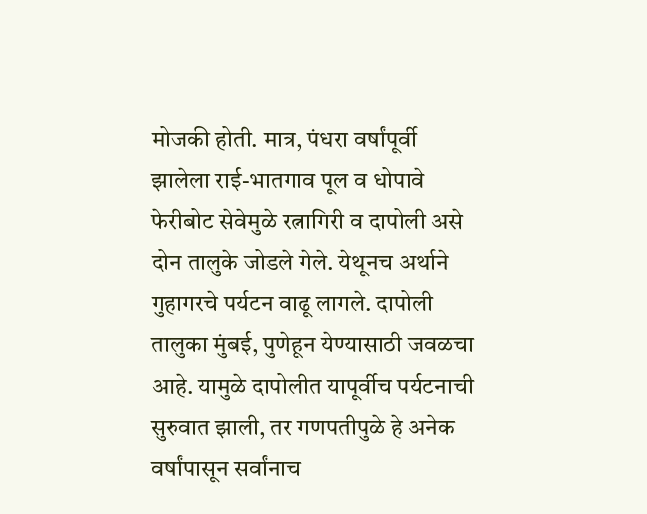मोजकी होती. मात्र, पंधरा वर्षांपूर्वी झालेला राई-भातगाव पूल व धोपावे फेरीबोट सेवेमुळे रत्नागिरी व दापोली असे दोन तालुके जोडले गेले. येथूनच अर्थाने गुहागरचे पर्यटन वाढू लागले. दापोली तालुका मुंबई, पुणेहून येण्यासाठी जवळचा आहे. यामुळे दापोलीत यापूर्वीच पर्यटनाची सुरुवात झाली, तर गणपतीपुळे हे अनेक वर्षांपासून सर्वांनाच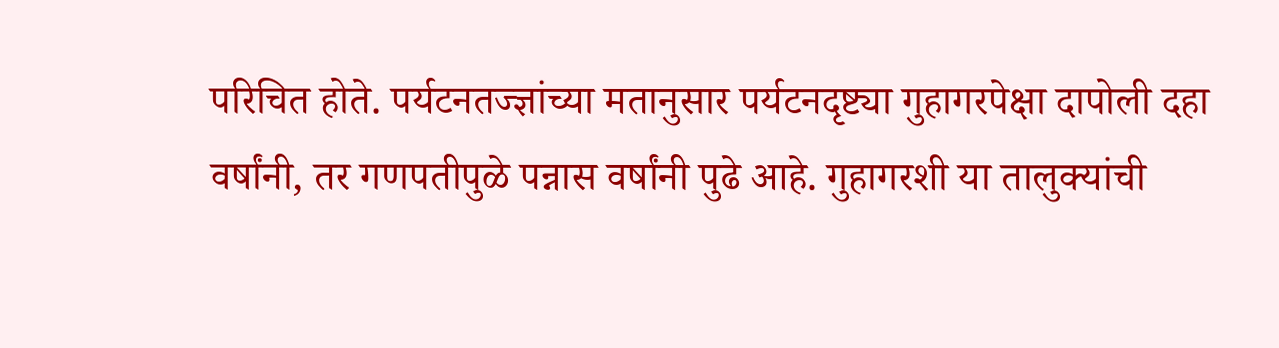परिचित होते. पर्यटनतज्ज्ञांच्या मतानुसार पर्यटनदृष्ट्या गुहागरपेक्षा दापोली दहा वर्षांनी, तर गणपतीपुळे पन्नास वर्षांनी पुढे आहे. गुहागरशी या तालुक्यांची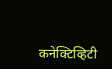कनेक्टिव्हिटी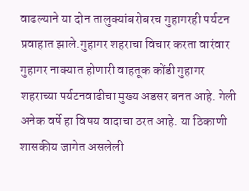वाढल्याने या दोन तालुक्यांबरोबरच गुहागरही पर्यटन प्रवाहात झाले.गुहागर शहराचा विचार करता वारंवार गुहागर नाक्यात होणारी वाहतूक कोंडी गुहागर शहराच्या पर्यटनवाढीचा मुख्य अडसर बनत आहे. गेली अनेक वर्षे हा विषय वादाचा ठरत आहे. या ठिकाणी शासकीय जागेत असलेली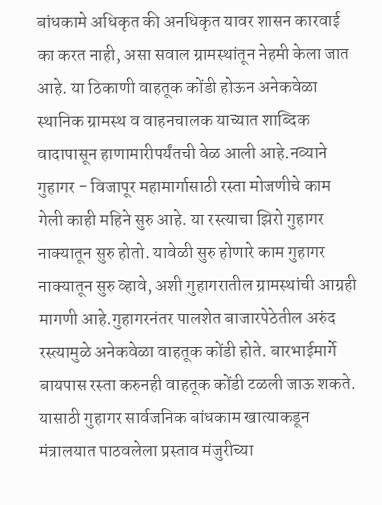बांधकामे अधिकृत की अनधिकृत यावर शासन कारवाई का करत नाही, असा सवाल ग्रामस्थांतून नेहमी केला जात आहे. या ठिकाणी वाहतूक कोंडी होऊन अनेकवेळा स्थानिक ग्रामस्थ व वाहनचालक याच्यात शाब्दिक वादापासून हाणामारीपर्यंतची वेळ आली आहे.नव्याने गुहागर - विजापूर महामार्गासाठी रस्ता मोजणीचे काम गेली काही महिने सुरु आहे. या रस्त्याचा झिरो गुहागर नाक्यातून सुरु होतो. यावेळी सुरु होणारे काम गुहागर नाक्यातून सुरु व्हावे, अशी गुहागरातील ग्रामस्थांची आग्रही मागणी आहे.गुहागरनंतर पालशेत बाजारपेठेतील अरुंद रस्त्यामुळे अनेकवेळा वाहतूक कोंडी होते. बारभाईमार्गे बायपास रस्ता करुनही वाहतूक कोंडी टळली जाऊ शकते. यासाठी गुहागर सार्वजनिक बांधकाम खात्याकडून मंत्रालयात पाठवलेला प्रस्ताव मंजुरीच्या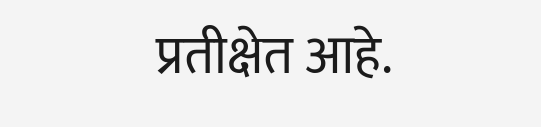प्रतीक्षेत आहे.